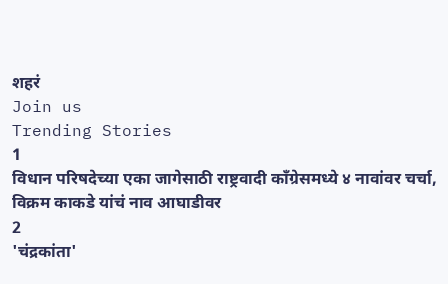शहरं
Join us
Trending Stories
1
विधान परिषदेच्या एका जागेसाठी राष्ट्रवादी काँग्रेसमध्ये ४ नावांवर चर्चा, विक्रम काकडे यांचं नाव आघाडीवर
2
'चंद्रकांता'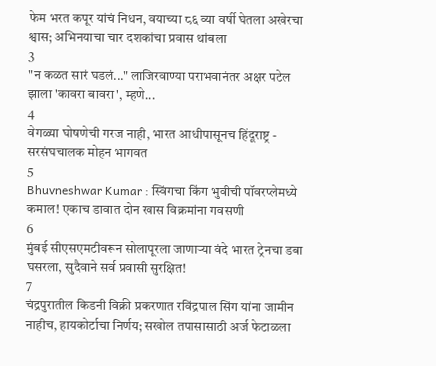फेम भरत कपूर यांचं निधन, वयाच्या ८६ व्या वर्षी घेतला अखेरचा श्वास; अभिनयाचा चार दशकांचा प्रवास थांबला
3
"न कळत सारं घडलं..." लाजिरवाण्या पराभवानंतर अक्षर पटेल झाला 'कावरा बावरा', म्हणे...
4
वेगळ्या घोषणेची गरज नाही, भारत आधीपासूनच हिंदूराष्ट्र - सरसंघचालक मोहन भागवत
5
Bhuvneshwar Kumar : स्विंगचा किंग भुवीची पॉवरप्लेमध्ये कमाल! एकाच डावात दोन खास विक्रमांना गवसणी
6
मुंबई सीएसएमटीवरून सोलापूरला जाणाऱ्या वंदे भारत ट्रेनचा डबा घसरला, सुदैवाने सर्व प्रवासी सुरक्षित!
7
चंद्रपुरातील किडनी विक्री प्रकरणात रविंद्रपाल सिंग यांना जामीन नाहीच, हायकोर्टाचा निर्णय; सखोल तपासासाठी अर्ज फेटाळला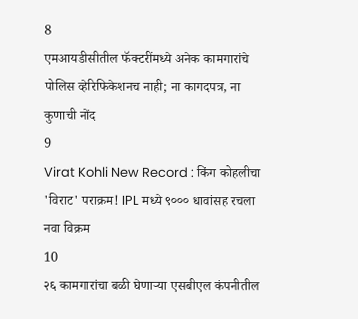8
एमआयडीसीतील फॅक्टरींमध्ये अनेक कामगारांचे पोलिस व्हेरिफिकेशनच नाही; ना कागदपत्र, ना कुणाची नोंद
9
Virat Kohli New Record : किंग कोहलीचा 'विराट' पराक्रम! IPL मध्ये ९००० धावांसह रचला नवा विक्रम
10
२६ कामगारांचा बळी घेणाऱ्या एसबीएल कंपनीतील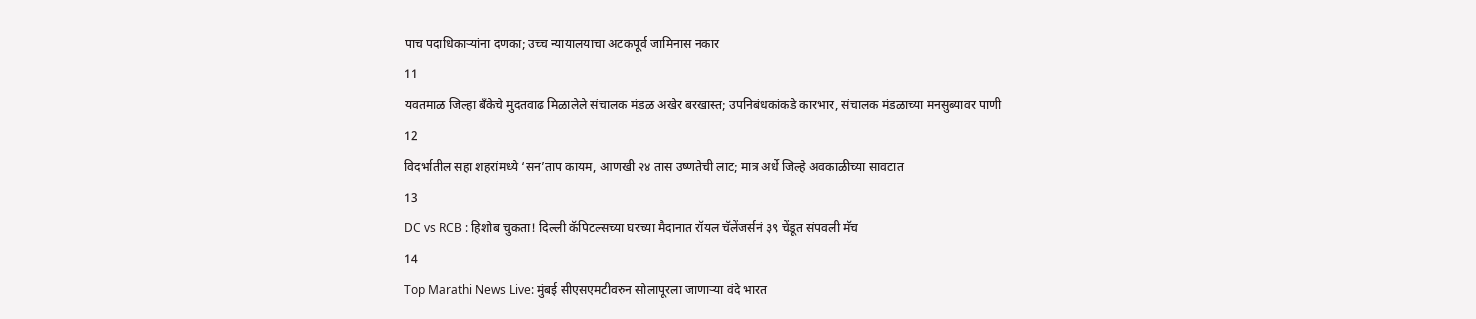पाच पदाधिकाऱ्यांना दणका; उच्च न्यायालयाचा अटकपूर्व जामिनास नकार
11
यवतमाळ जिल्हा बँकेचे मुदतवाढ मिळालेले संचालक मंडळ अखेर बरखास्त; उपनिबंधकांकडे कारभार, संचालक मंडळाच्या मनसुब्यावर पाणी
12
विदर्भातील सहा शहरांमध्ये ‘सन’ताप कायम, आणखी २४ तास उष्णतेची लाट; मात्र अर्धे जिल्हे अवकाळीच्या सावटात
13
DC vs RCB : हिशोब चुकता! दिल्ली कॅपिटल्सच्या घरच्या मैदानात रॉयल चॅलेंजर्सनं ३९ चेंडूत संपवली मॅच
14
Top Marathi News Live: मुंबई सीएसएमटीवरुन सोलापूरला जाणाऱ्या वंदे भारत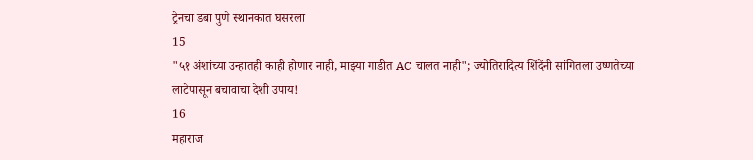ट्रेनचा डबा पुणे स्थानकात घसरला
15
"५१ अंशांच्या उन्हातही काही होणार नाही, माझ्या गाडीत AC चालत नाही"; ज्योतिरादित्य शिंदेंनी सांगितला उष्णतेच्या लाटेपासून बचावाचा देशी उपाय!
16
महाराज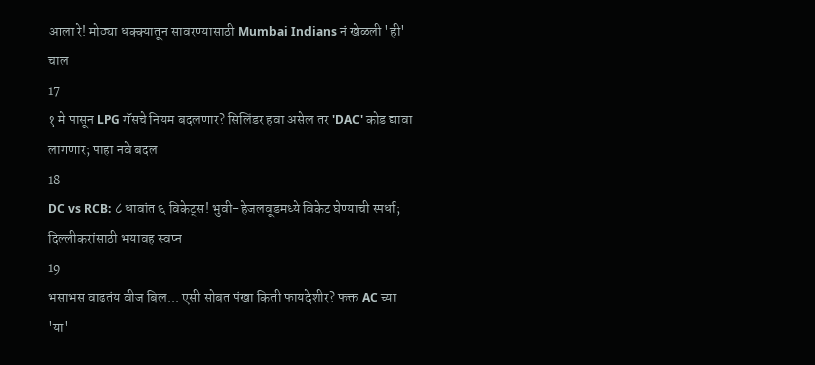आला रे! मोठ्या धक्क्यातून सावरण्यासाठी Mumbai Indians नं खेळली 'ही' चाल
17
१ मे पासून LPG गॅसचे नियम बदलणार? सिलिंडर हवा असेल तर 'DAC' कोड द्यावा लागणार; पाहा नवे बदल
18
DC vs RCB: ८ धावांत ६ विकेट्स! भुवी-हेजलवूडमध्ये विकेट घेण्याची स्पर्धा; दिल्लीकरांसाठी भयावह स्वप्न
19
भसाभस वाढतंय वीज बिल... एसी सोबत पंखा किती फायदेशीर? फक्त AC च्या 'या'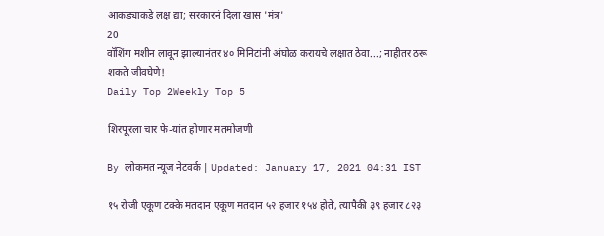आकड्याकडे लक्ष द्या; सरकारनं दिला खास 'मंत्र'
20
वॉशिंग मशीन लावून झाल्यानंतर ४० मिनिटांनी अंघोळ करायचे लक्षात ठेवा...; नाहीतर ठरू शकते जीवघेणे!
Daily Top 2Weekly Top 5

शिरपूरला चार फे-यांत होणार मतमोजणी

By लोकमत न्यूज नेटवर्क | Updated: January 17, 2021 04:31 IST

१५ रोजी एकूण टक्के मतदान एकूण मतदान ५२ हजार १५४ होते, त्यापैकी ३९ हजार ८२३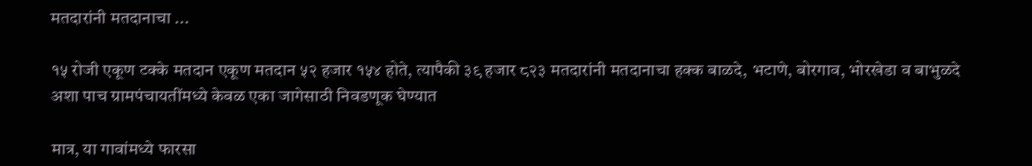मतदारांनी मतदानाचा ...

१५ रोजी एकूण टक्के मतदान एकूण मतदान ५२ हजार १५४ होते, त्यापैकी ३९ हजार ८२३ मतदारांनी मतदानाचा हक्क बाळदे, भटाणे, बोरगाव, भोरखेडा व बाभुळदे अशा पाच ग्रामपंचायतींमध्ये केवळ एका जागेसाठी निवडणूक घेण्यात

मात्र, या गावांमध्ये फारसा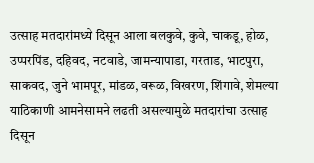उत्साह मतदारांमध्ये दिसून आला बलकुवे, कुवे, चाकडू, होळ, उप्परपिंड, दहिवद, नटवाडे, जामन्यापाडा, गरताड, भाटपुरा, साकवद, जुने भामपूर, मांडळ, वरूळ, विखरण, शिंगावे, शेमल्या याठिकाणी आमनेसामने लढती असल्यामुळे मतदारांचा उत्साह दिसून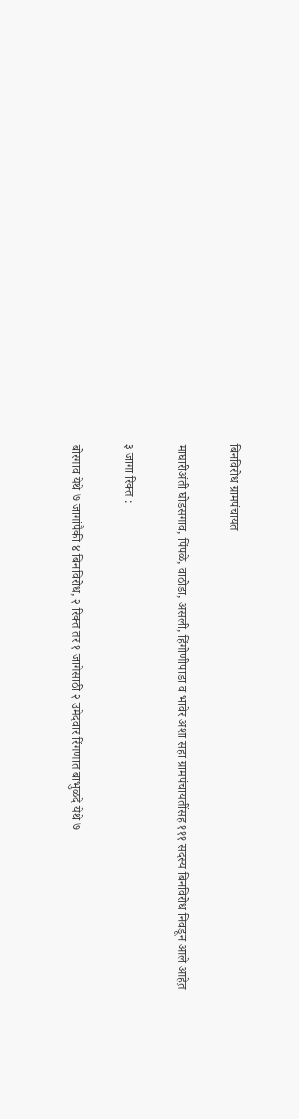बिनविरोध ग्रामपंचायत

माघारीअंती घोडसगाव, पिंपळे, वाठोडा, असली, हिंगोणीपाडा व भावेर अशा सहा ग्रामपंचायतींसह १११ सदस्य बिनविरोध निवडून आले आहेत़

३ जागा रिक्त :

बोरगाव येथे ७ जागांपैकी ४ बिनविरोध, २ रिक्त तर १ जागेसाठी २ उमेदवार रिंगणात बाभुळदे येथे ७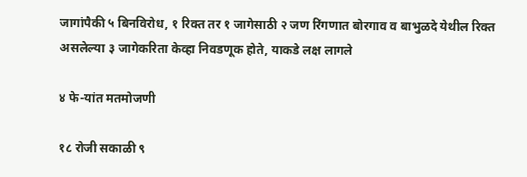जागांपैकी ५ बिनविरोध, १ रिक्त तर १ जागेसाठी २ जण रिंगणात बोरगाव व बाभुळदे येथील रिक्त असलेल्या ३ जागेकरिता केव्हा निवडणूक होते, याकडे लक्ष लागले

४ फे-यांत मतमोजणी

१८ रोजी सकाळी ९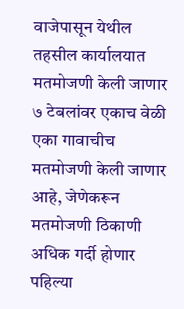वाजेपासून येथील तहसील कार्यालयात मतमोजणी केली जाणार ७ टेबलांवर एकाच वेळी एका गावाचीच मतमोजणी केली जाणार आहे, जेणेकरून मतमोजणी ठिकाणी अधिक गर्दी होणार पहिल्या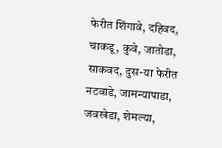फेरीत शिंगावे, दहिवद, चाकडू, कुवे, जातोडा, साकवद, दुस-या फेरीत नटवाडे, जामन्यापाडा, जवखेडा, शेमल्या,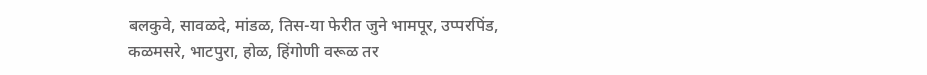बलकुवे, सावळदे, मांडळ, तिस-या फेरीत जुने भामपूर, उप्परपिंड, कळमसरे, भाटपुरा, होळ, हिंगोणी वरूळ तर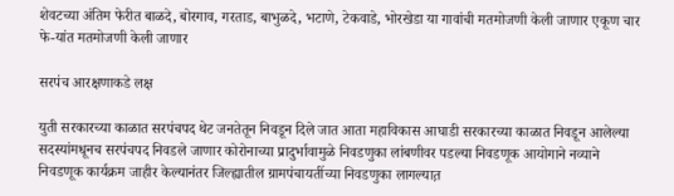शेवटच्या अंतिम फेरीत बाळदे, बोरगाव, गरताड, बाभुळदे, भटाणे, टेकवाडे, भोरखेडा या गावांची मतमोजणी केली जाणार एकूण चार फे-यांत मतमोजणी केली जाणार

सरपंच आरक्षणाकडे लक्ष

युती सरकारच्या काळात सरपंचपद थेट जनतेतून निवडून दिले जात आता महाविकास आघाडी सरकारच्या काळात निवडून आलेल्या सदस्यांमधूनच सरपंचपद निवडले जाणार कोरोनाच्या प्रादुर्भावामुळे निवडणुका लांबणीवर पडल्या निवडणूक आयोगाने नव्याने निवडणूक कार्यक्रम जाहीर केल्यानंतर जिल्ह्यातील ग्रामपंचायतींच्या निवडणुका लागल्यात़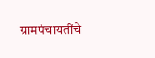ग्रामपंचायतींचे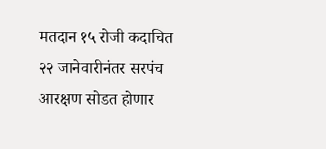मतदान १५ रोजी कदाचित २२ जानेवारीनंतर सरपंच आरक्षण सोडत होणार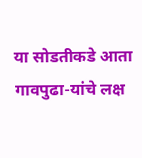या सोडतीकडे आता गावपुढा-यांचे लक्ष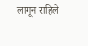लागून राहिले